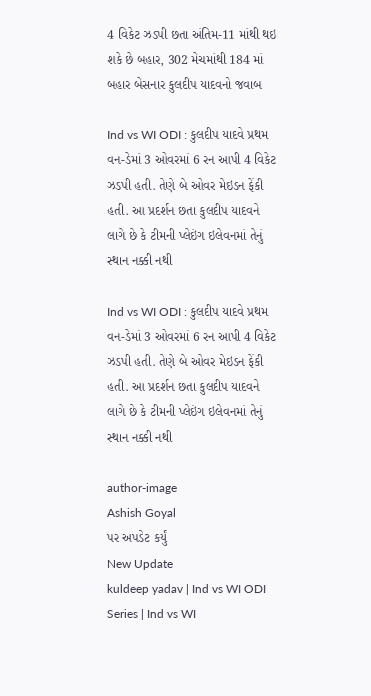4 વિકેટ ઝડપી છતા અંતિમ-11 માંથી થઇ શકે છે બહાર, 302 મેચમાંથી 184 માં બહાર બેસનાર કુલદીપ યાદવનો જવાબ

Ind vs WI ODI : કુલદીપ યાદવે પ્રથમ વન-ડેમાં 3 ઓવરમાં 6 રન આપી 4 વિકેટ ઝડપી હતી. તેણે બે ઓવર મેઇડન ફેંકી હતી. આ પ્રદર્શન છતા કુલદીપ યાદવને લાગે છે કે ટીમની પ્લેઇંગ ઇલેવનમાં તેનું સ્થાન નક્કી નથી

Ind vs WI ODI : કુલદીપ યાદવે પ્રથમ વન-ડેમાં 3 ઓવરમાં 6 રન આપી 4 વિકેટ ઝડપી હતી. તેણે બે ઓવર મેઇડન ફેંકી હતી. આ પ્રદર્શન છતા કુલદીપ યાદવને લાગે છે કે ટીમની પ્લેઇંગ ઇલેવનમાં તેનું સ્થાન નક્કી નથી

author-image
Ashish Goyal
પર અપડેટ કર્યું
New Update
kuldeep yadav | Ind vs WI ODI Series | Ind vs WI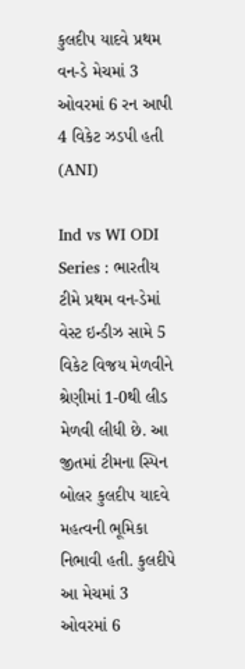કુલદીપ યાદવે પ્રથમ વન-ડે મેચમાં 3 ઓવરમાં 6 રન આપી 4 વિકેટ ઝડપી હતી (ANI)

Ind vs WI ODI Series : ભારતીય ટીમે પ્રથમ વન-ડેમાં વેસ્ટ ઇન્ડીઝ સામે 5 વિકેટ વિજય મેળવીને શ્રેણીમાં 1-0થી લીડ મેળવી લીધી છે. આ જીતમાં ટીમના સ્પિન બોલર કુલદીપ યાદવે મહત્વની ભૂમિકા નિભાવી હતી. કુલદીપે આ મેચમાં 3 ઓવરમાં 6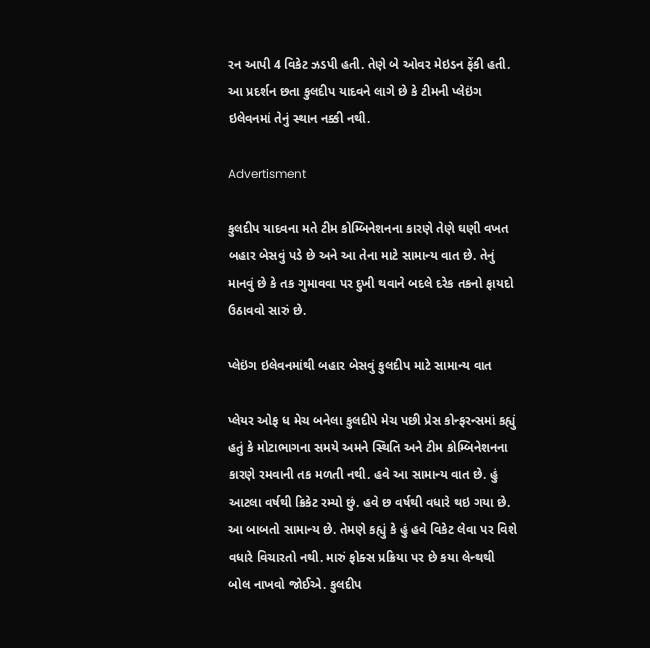રન આપી 4 વિકેટ ઝડપી હતી. તેણે બે ઓવર મેઇડન ફેંકી હતી. આ પ્રદર્શન છતા કુલદીપ યાદવને લાગે છે કે ટીમની પ્લેઇંગ ઇલેવનમાં તેનું સ્થાન નક્કી નથી.

Advertisment

કુલદીપ યાદવના મતે ટીમ કોમ્બિનેશનના કારણે તેણે ઘણી વખત બહાર બેસવું પડે છે અને આ તેના માટે સામાન્ય વાત છે. તેનું માનવું છે કે તક ગુમાવવા પર દુખી થવાને બદલે દરેક તકનો ફાયદો ઉઠાવવો સારું છે.

પ્લેઇંગ ઇલેવનમાંથી બહાર બેસવું કુલદીપ માટે સામાન્ય વાત

પ્લેયર ઓફ ધ મેચ બનેલા કુલદીપે મેચ પછી પ્રેસ કોન્ફરન્સમાં કહ્યું હતું કે મોટાભાગના સમયે અમને સ્થિતિ અને ટીમ કોમ્બિનેશનના કારણે રમવાની તક મળતી નથી. હવે આ સામાન્ય વાત છે. હું આટલા વર્ષથી ક્રિકેટ રમ્યો છું. હવે છ વર્ષથી વધારે થઇ ગયા છે. આ બાબતો સામાન્ય છે. તેમણે કહ્યું કે હું હવે વિકેટ લેવા પર વિશે વધારે વિચારતો નથી. મારું ફોક્સ પ્રક્રિયા પર છે કયા લેન્થથી બોલ નાખવો જોઈએ. કુલદીપ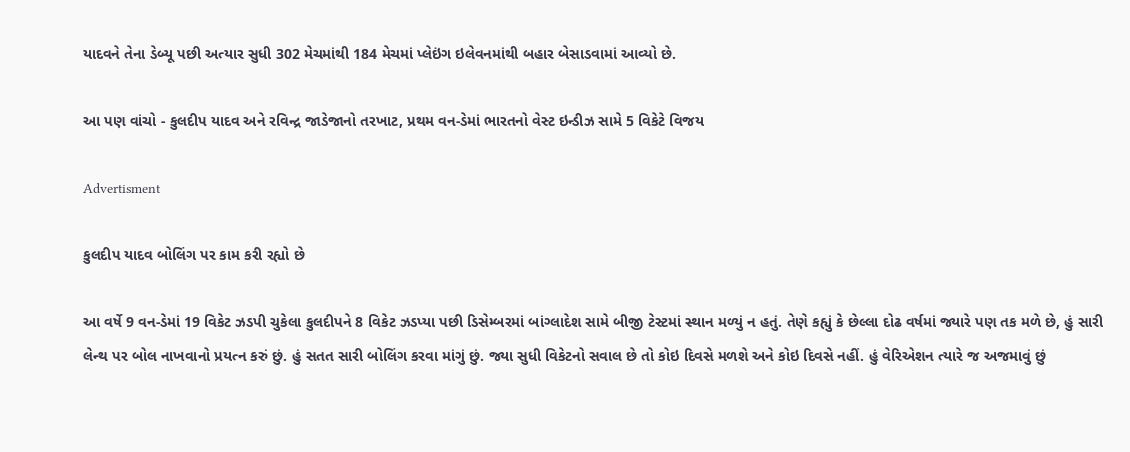યાદવને તેના ડેબ્યૂ પછી અત્યાર સુધી 302 મેચમાંથી 184 મેચમાં પ્લેઇંગ ઇલેવનમાંથી બહાર બેસાડવામાં આવ્યો છે.

આ પણ વાંચો - કુલદીપ યાદવ અને રવિન્દ્ર જાડેજાનો તરખાટ, પ્રથમ વન-ડેમાં ભારતનો વેસ્ટ ઇન્ડીઝ સામે 5 વિકેટે વિજય

Advertisment

કુલદીપ યાદવ બોલિંગ પર કામ કરી રહ્યો છે

આ વર્ષે 9 વન-ડેમાં 19 વિકેટ ઝડપી ચુકેલા કુલદીપને 8 વિકેટ ઝડપ્યા પછી ડિસેમ્બરમાં બાંગ્લાદેશ સામે બીજી ટેસ્ટમાં સ્થાન મળ્યું ન હતું. તેણે કહ્યું કે છેલ્લા દોઢ વર્ષમાં જ્યારે પણ તક મળે છે, હું સારી લેન્થ પર બોલ નાખવાનો પ્રયત્ન કરું છું. હું સતત સારી બોલિંગ કરવા માંગું છું. જ્યા સુધી વિકેટનો સવાલ છે તો કોઇ દિવસે મળશે અને કોઇ દિવસે નહીં. હું વેરિએશન ત્યારે જ અજમાવું છું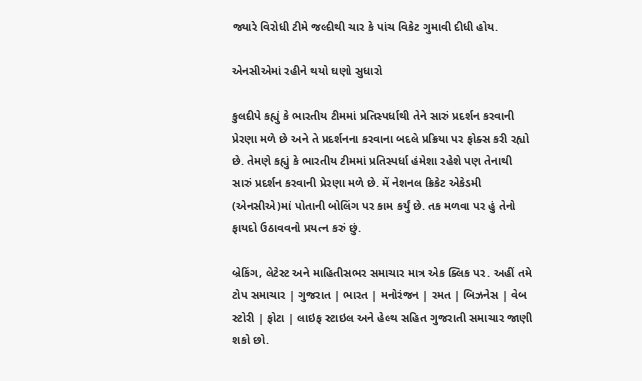જ્યારે વિરોધી ટીમે જલ્દીથી ચાર કે પાંચ વિકેટ ગુમાવી દીધી હોય.

એનસીએમાં રહીને થયો ઘણો સુધારો

કુલદીપે કહ્યું કે ભારતીય ટીમમાં પ્રતિસ્પર્ધાથી તેને સારું પ્રદર્શન કરવાની પ્રેરણા મળે છે અને તે પ્રદર્શનના કરવાના બદલે પ્રક્રિયા પર ફોક્સ કરી રહ્યો છે. તેમણે કહ્યું કે ભારતીય ટીમમાં પ્રતિસ્પર્ધા હંમેશા રહેશે પણ તેનાથી સારું પ્રદર્શન કરવાની પ્રેરણા મળે છે. મેં નેશનલ ક્રિકેટ એકેડમી (એનસીએ)માં પોતાની બોલિંગ પર કામ કર્યું છે. તક મળવા પર હું તેનો ફાયદો ઉઠાવવનો પ્રયત્ન કરું છું.

બ્રેકિંગ, લેટેસ્ટ અને માહિતીસભર સમાચાર માત્ર એક ક્લિક પર. અહીં તમે ટોપ સમાચાર | ગુજરાત | ભારત | મનોરંજન | રમત | બિઝનેસ | વેબ સ્ટોરી | ફોટા | લાઇફ સ્ટાઇલ અને હેલ્થ સહિત ગુજરાતી સમાચાર જાણી શકો છો.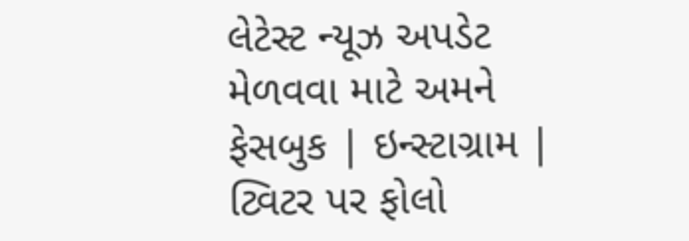લેટેસ્ટ ન્યૂઝ અપડેટ મેળવવા માટે અમને ફેસબુક | ઇન્સ્ટાગ્રામ | ટ્વિટર પર ફોલો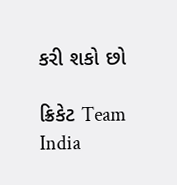કરી શકો છો

ક્રિકેટ Team India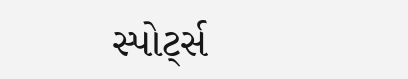સ્પોર્ટ્સ